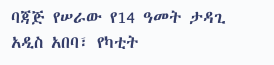ባጃጅ የሠራው የ14 ዓመት ታዳጊ
አዲስ አበባ፣ የካቲት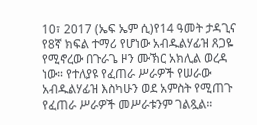10፣ 2017 (ኤፍ ኤም ሲ)የ14 ዓመት ታዳጊና የ8ኛ ክፍል ተማሪ የሆነው አብዱልሃፊዝ ጸጋዬ የሚኖረው በጉራጌ ዞን ሙኽር አክሊል ወረዳ ነው። የተለያዩ የፈጠራ ሥራዎች የሠራው አብዱልሃፊዝ እስካሁን ወደ አምስት የሚጠጉ የፈጠራ ሥራዎች መሥራቱንም ገልጿል።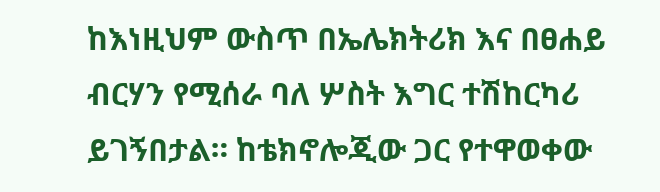ከእነዚህም ውስጥ በኤሌክትሪክ እና በፀሐይ ብርሃን የሚሰራ ባለ ሦስት እግር ተሽከርካሪ ይገኝበታል። ከቴክኖሎጂው ጋር የተዋወቀው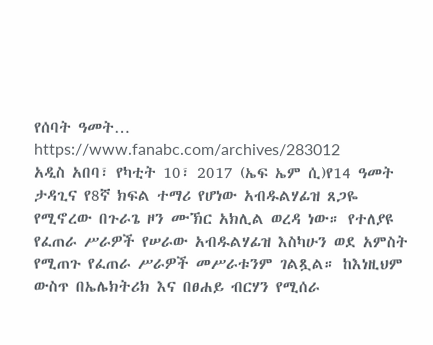የሰባት ዓመት…
https://www.fanabc.com/archives/283012
አዲስ አበባ፣ የካቲት 10፣ 2017 (ኤፍ ኤም ሲ)የ14 ዓመት ታዳጊና የ8ኛ ክፍል ተማሪ የሆነው አብዱልሃፊዝ ጸጋዬ የሚኖረው በጉራጌ ዞን ሙኽር አክሊል ወረዳ ነው። የተለያዩ የፈጠራ ሥራዎች የሠራው አብዱልሃፊዝ እስካሁን ወደ አምስት የሚጠጉ የፈጠራ ሥራዎች መሥራቱንም ገልጿል። ከእነዚህም ውስጥ በኤሌክትሪክ እና በፀሐይ ብርሃን የሚሰራ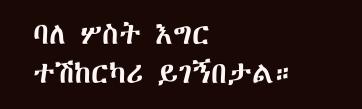ባለ ሦስት እግር ተሽከርካሪ ይገኝበታል።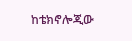ከቴክኖሎጂው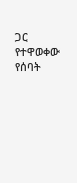ጋር የተዋወቀው የሰባት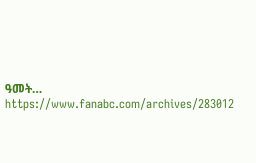ዓመት…
https://www.fanabc.com/archives/283012